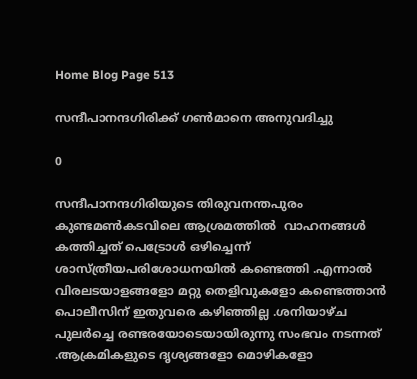Home Blog Page 513

സന്ദീപാനന്ദഗിരിക്ക് ഗൺമാനെ അനുവദിച്ചു

0

സന്ദീപാനന്ദഗിരിയുടെ തിരുവനന്തപുരം കുണ്ടമണ്‍കടവിലെ ആശ്രമത്തിൽ  വാഹനങ്ങൾ കത്തിച്ചത് പെട്രോള്‍ ഒഴിച്ചെന്ന് ശാസ്ത്രീയപരിശോധനയിൽ കണ്ടെത്തി .എന്നാൽ വിരലടയാളങ്ങളോ മറ്റു തെളിവുകളോ കണ്ടെത്താൻ പൊലീസിന് ഇതുവരെ കഴിഞ്ഞില്ല .ശനിയാഴ്ച പുലര്‍ച്ചെ രണ്ടരയോടെയായിരുന്നു സംഭവം നടന്നത് .ആക്രമികളുടെ ദൃശ്യങ്ങളോ മൊഴികളോ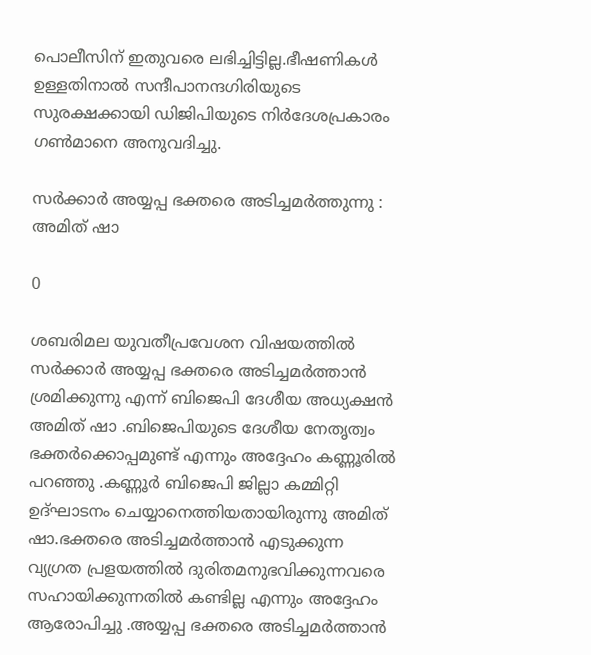പൊലീസിന് ഇതുവരെ ലഭിച്ചിട്ടില്ല.ഭീഷണികൾ ഉള്ളതിനാൽ സന്ദീപാനന്ദഗിരിയുടെ സുരക്ഷക്കായി ഡിജിപിയുടെ നിര്‍ദേശപ്രകാരം ഗണ്‍മാനെ അനുവദിച്ചു.

സര്‍ക്കാര്‍ അയ്യപ്പ ഭക്തരെ അടിച്ചമര്‍ത്തുന്നു : അമിത് ഷാ

0

ശബരിമല യുവതീപ്രവേശന വിഷയത്തില്‍ സര്‍ക്കാര്‍ അയ്യപ്പ ഭക്തരെ അടിച്ചമര്‍ത്താൻ ശ്രമിക്കുന്നു എന്ന് ബിജെപി ദേശീയ അധ്യക്ഷന്‍ അമിത് ഷാ .ബിജെപിയുടെ ദേശീയ നേതൃത്വം ഭക്തര്‍ക്കൊപ്പമുണ്ട് എന്നും അദ്ദേഹം കണ്ണൂരിൽ പറഞ്ഞു .കണ്ണൂര്‍ ബിജെപി ജില്ലാ കമ്മിറ്റി ഉദ്ഘാടനം ചെയ്യാനെത്തിയതായിരുന്നു അമിത് ഷാ.ഭക്തരെ അടിച്ചമര്‍ത്താന്‍ എടുക്കുന്ന വ്യഗ്രത പ്രളയത്തില്‍ ദുരിതമനുഭവിക്കുന്നവരെ സഹായിക്കുന്നതില്‍ കണ്ടില്ല എന്നും അദ്ദേഹം ആരോപിച്ചു .അയ്യപ്പ ഭക്തരെ അടിച്ചമര്‍ത്താൻ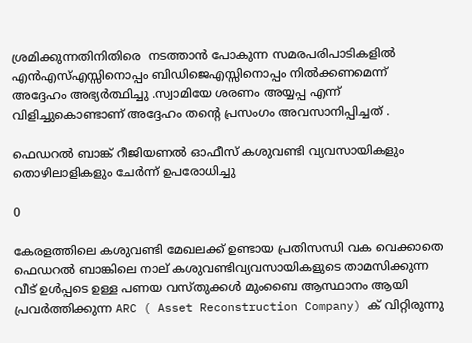ശ്രമിക്കുന്നതിനിതിരെ  നടത്താന്‍ പോകുന്ന സമരപരിപാടികളില്‍ എന്‍എസ്എസ്സിനൊപ്പം ബിഡിജെഎസ്സിനൊപ്പം നിൽക്കണമെന്ന് അദ്ദേഹം അഭ്യർത്ഥിച്ചു .സ്വാമിയേ ശരണം അയ്യപ്പ എന്ന് വിളിച്ചുകൊണ്ടാണ് അദ്ദേഹം തന്റെ പ്രസംഗം അവസാനിപ്പിച്ചത് .

ഫെഡറൽ ബാങ്ക് റീജിയണൽ ഓഫീസ് കശുവണ്ടി വ്യവസായികളും തൊഴിലാളികളും ചേർന്ന് ഉപരോധിച്ചു

0

കേരളത്തിലെ കശുവണ്ടി മേഖലക്ക് ഉണ്ടായ പ്രതിസന്ധി വക വെക്കാതെ ഫെഡറൽ ബാങ്കിലെ നാല് കശുവണ്ടിവ്യവസായികളുടെ താമസിക്കുന്ന വീട് ഉൾപ്പടെ ഉള്ള പണയ വസ്തുക്കൾ മുംബൈ ആസ്ഥാനം ആയി പ്രവർത്തിക്കുന്ന ARC ( Asset Reconstruction Company) ക് വിറ്റിരുന്നു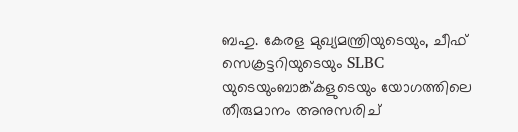ബഹു. കേരള മുഖ്യമന്ത്രിയുടെയും, ചീഫ് സെക്രട്ടറിയുടെയും SLBC യുടെയുംബാങ്ക്കളുടെയും യോഗത്തിലെ തീരുമാനം അനുസരിച്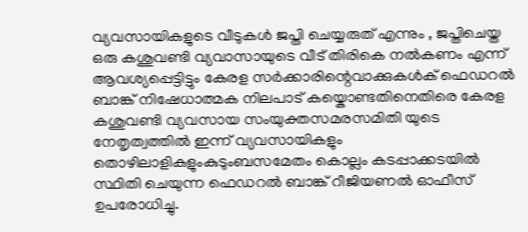വ്യവസായികളുടെ വീടുകൾ ജപ്തി ചെയ്യരുത് എന്നും , ജപ്തിചെയ്ത ഒരു കശുവണ്ടി വ്യവാസായുടെ വീട് തിരികെ നൽകണം എന്ന് ആവശ്യപ്പെട്ടിട്ടും കേരള സർക്കാരിന്റെവാക്കുകൾക് ഫെഡറൽ ബാങ്ക് നിഷേധാത്മക നിലപാട് കയ്കൊണ്ടതിനെതിരെ കേരള കശുവണ്ടി വ്യവസായ സംയുക്തസമരസമിതി യുടെ നേതൃത്വത്തിൽ ഇന്ന് വ്യവസായികളും തൊഴിലാളികളുംകുടുംബസമേതം കൊല്ലം കടപ്പാക്കടയിൽ സ്ഥിതി ചെയുന്ന ഫെഡറൽ ബാങ്ക് റീജിയണൽ ഓഫീസ് ഉപരോധിച്ചു.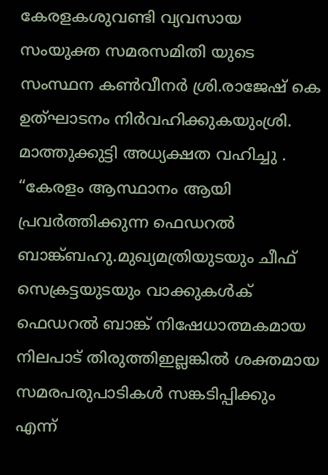കേരളകശുവണ്ടി വ്യവസായ സംയുക്ത സമരസമിതി യുടെ സംസ്ഥന കൺവീനർ ശ്രി.രാജേഷ് കെ ഉത്‌ഘാടനം നിർവഹിക്കുകയുംശ്രി. മാത്തുക്കുട്ടി അധ്യക്ഷത വഹിച്ചു . “കേരളം ആസ്ഥാനം ആയി പ്രവർത്തിക്കുന്ന ഫെഡറൽ ബാങ്ക്ബഹു.മുഖ്യമത്രിയുടയും ചീഫ് സെക്രട്ടയുടയും വാക്കുകൾക് ഫെഡറൽ ബാങ്ക് നിഷേധാത്മകമായ നിലപാട് തിരുത്തിഇല്ലങ്കിൽ ശക്തമായ സമരപരുപാടികൾ സങ്കടിപ്പിക്കും എന്ന്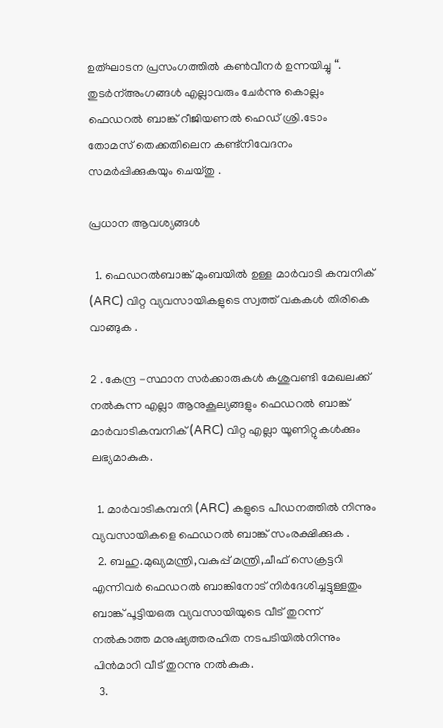ഉത്‌ഘാടന പ്രസംഗത്തിൽ കൺവീനർ ഉന്നയിച്ചു “. തുടർന്അംഗങ്ങൾ എല്ലാവരും ചേർന്നു കൊല്ലം ഫെഡറൽ ബാങ്ക് റീജിയണൽ ഹെഡ് ശ്രി.ടോം തോമസ് തെക്കതിലെന കണ്ട്നിവേദനം സമർപ്പിക്കുകയും ചെയ്തു .

പ്രധാന ആവശ്യങ്ങൾ

  1. ഫെഡറൽബാങ്ക് മുംബയിൽ ഉള്ള മാർവാടി കമ്പനിക് (ARC) വിറ്റ വ്യവസായികളുടെ സ്വത്ത് വകകൾ തിരികെ വാങ്ങുക .

2 . കേന്ദ്ര -സ്ഥാന സർക്കാരുകൾ കശുവണ്ടി മേഖലക്ക് നൽകുന്ന എല്ലാ ആനുകൂല്യങ്ങളും ഫെഡറൽ ബാങ്ക് മാർവാടികമ്പനിക് (ARC) വിറ്റ എല്ലാ യൂണിറ്റുകൾക്കും ലഭ്യമാകുക.

  1. മാർവാടികമ്പനി (ARC) കളുടെ പീഡനത്തിൽ നിന്നും വ്യവസായികളെ ഫെഡറൽ ബാങ്ക് സംരക്ഷിക്കുക .
  2. ബഹു.മുഖ്യമന്ത്രി,വകുപ്പ് മന്ത്രി,ചീഫ് സെക്രട്ടറി എന്നിവർ ഫെഡറൽ ബാങ്കിനോട് നിർദേശിച്ചട്ടുള്ളതും ബാങ്ക് പൂട്ടിയഒരു വ്യവസായിയുടെ വീട് തുറന്ന് നൽകാത്ത മനുഷ്യത്തരഹിത നടപടിയിൽനിന്നും പിൻമാറി വീട് തുറന്നു നൽകുക.
  3.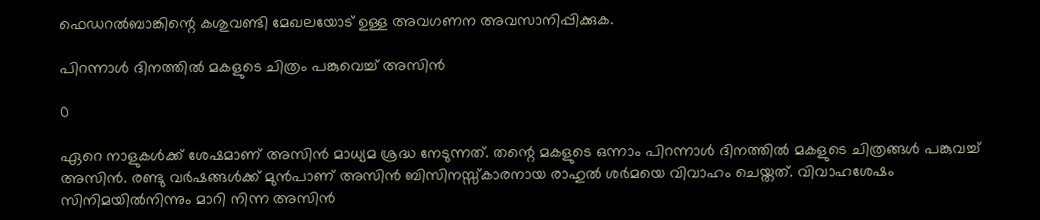ഫെഡറൽബാങ്കിന്റെ കശുവണ്ടി മേഖലയോട് ഉള്ള അവഗണന അവസാനിപ്പിക്കുക.

പിറന്നാൾ ദിനത്തിൽ മകളുടെ ചിത്രം പങ്കുവെച്ച് അസിൻ

0

ഏറെ നാളുകൾക്ക് ശേഷമാണ് അസിൻ മാധ്യമ ശ്രദ്ധ നേടുന്നത്. തന്റെ മകളുടെ ഒന്നാം പിറന്നാൾ ദിനത്തിൽ മകളുടെ ചിത്രങ്ങൾ പങ്കുവച്ച് അസിൻ. രണ്ടു വർഷങ്ങൾക്ക് മുൻപാണ് അസിൻ ബിസിനസ്സ്കാരനായ രാഹുൽ ശർമയെ വിവാഹം ചെയ്തത്. വിവാഹശേഷം സിനിമയിൽനിന്നും മാറി നിന്ന അസിൻ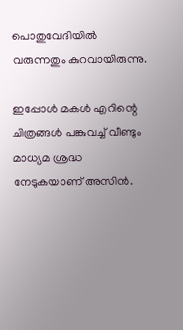പൊതുവേദിയിൽ വരുന്നതും കുറവായിരുന്നു.

ഇപ്പോൾ മകൾ എറിന്റെ ചിത്രങ്ങൾ പങ്കുവച്ച് വീണ്ടും മാധ്യമ ശ്രദ്ധ നേടുകയാണ് അസിൻ.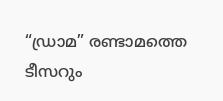“ഡ്രാമ” രണ്ടാമത്തെ ടീസറും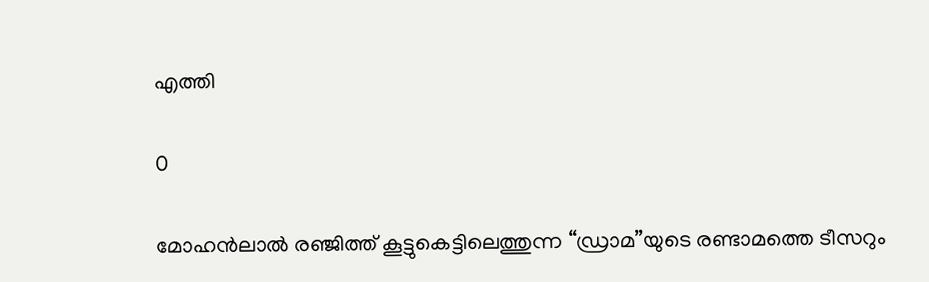എത്തി

0

മോഹന്‍ലാല്‍ രഞ്ജിത്ത് കൂട്ടുകെട്ടിലെത്തുന്ന “ഡ്രാമ”യുടെ രണ്ടാമത്തെ ടീസറും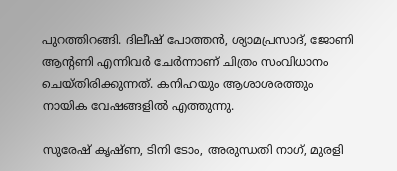പുറത്തിറങ്ങി. ദിലീഷ് പോത്തന്‍, ശ്യാമപ്രസാദ്, ജോണി ആന്റണി എന്നിവർ ചേർന്നാണ് ചിത്രം സംവിധാനം ചെയ്തിരിക്കുന്നത്. കനിഹയും ആശാശരത്തും നായിക വേഷങ്ങളിൽ എത്തുന്നു.

സുരേഷ് കൃഷ്ണ, ടിനി ടോം, അരുന്ധതി നാഗ്, മുരളി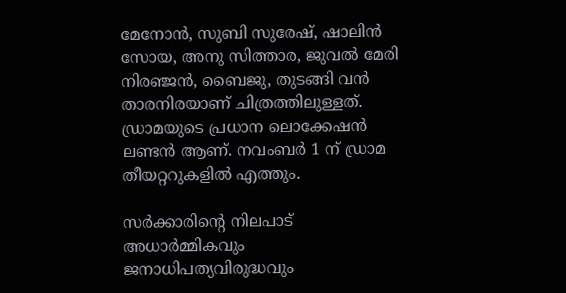മേനോന്‍, സുബി സുരേഷ്, ഷാലിന്‍ സോയ, അനു സിത്താര, ജുവല്‍ മേരി നിരഞ്ജന്‍, ബൈജു, തുടങ്ങി വൻ താരനിരയാണ് ചിത്രത്തിലുള്ളത്. ഡ്രാമയുടെ പ്രധാന ലൊക്കേഷൻ ലണ്ടൻ ആണ്. നവംബർ 1 ന് ഡ്രാമ തീയറ്ററുകളിൽ എത്തും.

സർക്കാരിന്റെ നിലപാട് അധാർമ്മികവും ജനാധിപത്യവിരുദ്ധവും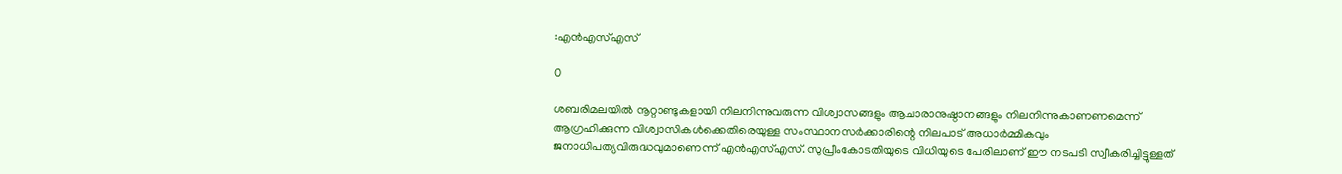:എന്‍എസ്എസ്

0

ശബരിമലയില്‍ നൂറ്റാണ്ടുകളായി നിലനിന്നുവരുന്ന വിശ്വാസങ്ങളും ആചാരാനുഷ്ഠാനങ്ങളും നിലനിന്നുകാണണമെന്ന് ആഗ്രഹിക്കുന്ന വിശ്വാസികള്‍ക്കെതിരെയുള്ള സംസ്ഥാനസര്‍ക്കാരിന്റെ നിലപാട് അധാര്‍മ്മികവും ജനാധിപത്യവിരുദ്ധവുമാണെന്ന് എന്‍എസ്എസ്. സുപ്രീംകോടതിയുടെ വിധിയുടെ പേരിലാണ് ഈ നടപടി സ്വീകരിച്ചിട്ടുള്ളത്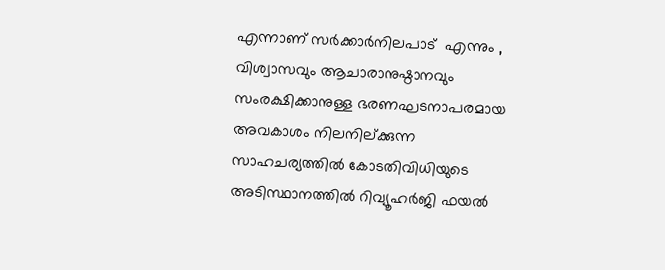എന്നാണ് സര്‍ക്കാര്‍നിലപാട്  എന്നും , വിശ്വാസവും ആചാരാനുഷ്ഠാനവും സംരക്ഷിക്കാനുള്ള ഭരണഘടനാപരമായ അവകാശം നിലനില്ക്കുന്ന സാഹചര്യത്തില്‍ കോടതിവിധിയുടെ അടിസ്ഥാനത്തില്‍ റിവ്യൂഹര്‍ജി ഫയല്‍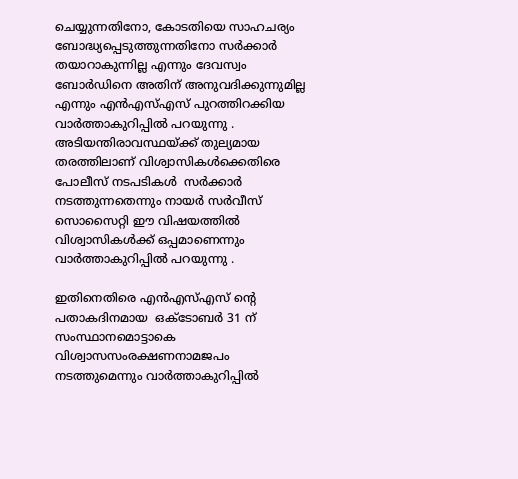ചെയ്യുന്നതിനോ, കോടതിയെ സാഹചര്യം ബോദ്ധ്യപ്പെടുത്തുന്നതിനോ സര്‍ക്കാര്‍ തയാറാകുന്നില്ല എന്നും ദേവസ്വം ബോര്‍ഡിനെ അതിന് അനുവദിക്കുന്നുമില്ല എന്നും എന്‍എസ്എസ് പുറത്തിറക്കിയ വാർത്താകുറിപ്പിൽ പറയുന്നു . അടിയന്തിരാവസ്ഥയ്ക്ക് തുല്യമായ തരത്തിലാണ് വിശ്വാസികൾക്കെതിരെ പോലീസ് നടപടികൾ  സർക്കാർ നടത്തുന്നതെന്നും നായർ സർവീസ് സൊസൈറ്റി ഈ വിഷയത്തിൽ വിശ്വാസികൾക്ക് ഒപ്പമാണെന്നും വാർത്താകുറിപ്പിൽ പറയുന്നു .

ഇതിനെതിരെ എന്‍എസ്എസ് ന്റെ പതാകദിനമായ  ഒക്ടോബർ 31 ന് സംസ്ഥാനമൊട്ടാകെ വിശ്വാസസംരക്ഷണനാമജപം നടത്തുമെന്നും വാർത്താകുറിപ്പിൽ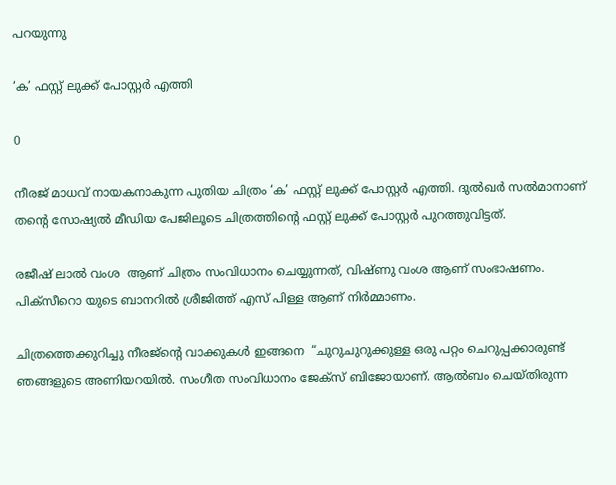പറയുന്നു

‘ക’ ഫസ്റ്റ് ലുക്ക് പോസ്റ്റർ എത്തി

0

നീരജ് മാധവ് നായകനാകുന്ന പുതിയ ചിത്രം ‘ക’ ഫസ്റ്റ് ലുക്ക് പോസ്റ്റർ എത്തി. ദുൽഖർ സൽമാനാണ് തന്റെ സോഷ്യൽ മീഡിയ പേജിലൂടെ ചിത്രത്തിന്റെ ഫസ്റ്റ് ലുക്ക് പോസ്റ്റർ പുറത്തുവിട്ടത്.

രജീഷ് ലാൽ വംശ  ആണ് ചിത്രം സംവിധാനം ചെയ്യുന്നത്, വിഷ്ണു വംശ ആണ് സംഭാഷണം. പിക്സീറൊ യുടെ ബാനറിൽ ശ്രീജിത്ത് എസ് പിള്ള ആണ് നിർമ്മാണം.

ചിത്രത്തെക്കുറിച്ചു നീരജ്ന്റെ വാക്കുകൾ ഇങ്ങനെ  “ചുറുചുറുക്കുള്ള ഒരു പറ്റം ചെറുപ്പക്കാരുണ്ട്‌ ഞങ്ങളുടെ അണിയറയിൽ. സംഗീത സംവിധാനം ജേക്സ് ബിജോയാണ്. ആൽബം ചെയ്തിരുന്ന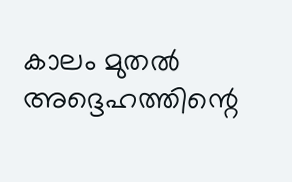കാലം മുതൽ അദ്ദെഹത്തിന്റെ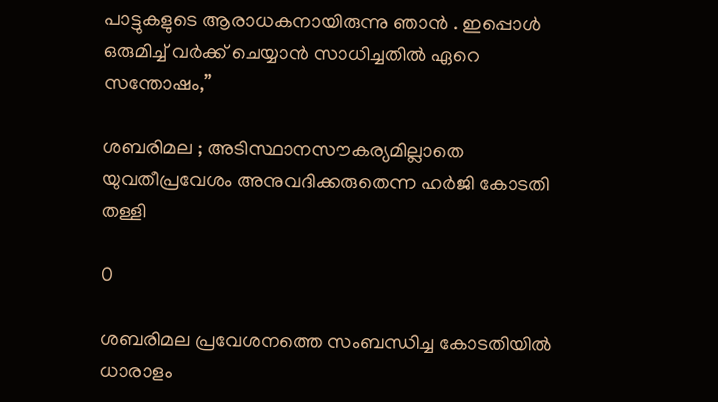പാട്ടുകളുടെ ആരാധകനായിരുന്നു ഞാൻ . ഇപ്പൊൾ ഒരുമിച്ച് വർക്ക് ചെയ്യാൻ സാധിച്ചതിൽ ഏറെ സന്തോഷം,”

ശബരിമല ; അടിസ്ഥാനസൗകര്യമില്ലാതെ യുവതീപ്രവേശം അനുവദിക്കരുതെന്ന ഹര്‍ജി കോടതി തള്ളി

0

ശബരിമല പ്രവേശനത്തെ സംബന്ധിച്ച കോടതിയിൽ ധാരാളം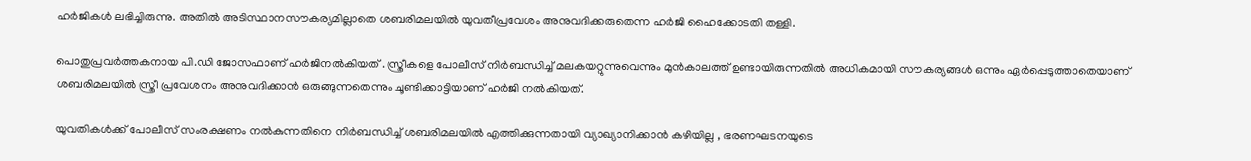ഹർജികൾ ലഭിച്ചിരുന്നു. അതിൽ അടിസ്ഥാനസൗകര്യമില്ലാതെ ശബരിമലയിൽ യുവതീപ്രവേശം അനുവദിക്കരുതെന്ന ഹര്‍ജി ഹൈക്കോടതി തള്ളി.

പൊതുപ്രവര്‍ത്തകനായ പി.ഡി ജോസഫാണ് ഹര്‍ജിനൽകിയത് . സ്ത്രീകളെ പോലീസ് നിര്‍ബന്ധിച്ച് മലകയറ്റുന്നുവെന്നും മുന്‍കാലത്ത് ഉണ്ടായിരുന്നതില്‍ അധികമായി സൗകര്യങ്ങള്‍ ഒന്നും ഏര്‍പ്പെടുത്താതെയാണ് ശബരിമലയില്‍ സ്ത്രീ പ്രവേശനം അനുവദിക്കാന്‍ ഒരുങ്ങുന്നതെന്നും ചൂണ്ടിക്കാട്ടിയാണ് ഹർജി നൽകിയത്.

യുവതികള്‍ക്ക് പോലീസ് സംരക്ഷണം നല്‍കുന്നതിനെ നിര്‍ബന്ധിച്ച് ശബരിമലയില്‍ എത്തിക്കുന്നതായി വ്യാഖ്യാനിക്കാൻ കഴിയില്ല , ഭരണഘടനയുടെ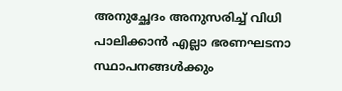അനുച്ഛേദം അനുസരിച്ച് വിധി പാലിക്കാന്‍ എല്ലാ ഭരണഘടനാ സ്ഥാപനങ്ങള്‍ക്കും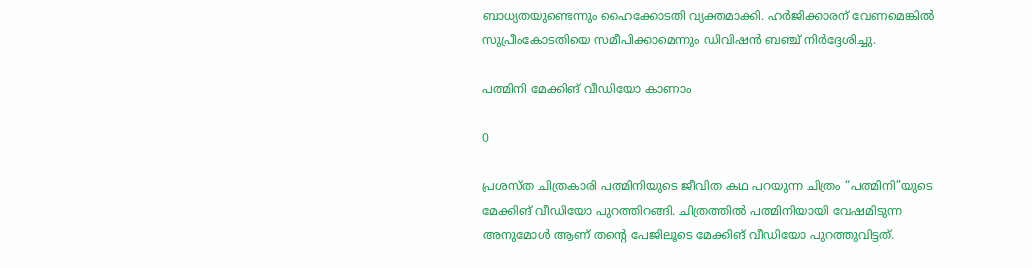ബാധ്യതയുണ്ടെന്നും ഹൈക്കോടതി വ്യക്തമാക്കി. ഹര്‍ജിക്കാരന് വേണമെങ്കില്‍ സുപ്രീംകോടതിയെ സമീപിക്കാമെന്നും ഡിവിഷന്‍ ബഞ്ച് നിര്‍ദ്ദേശിച്ചു.

പത്മിനി മേക്കിങ് വീഡിയോ കാണാം

0

പ്രശസ്ത ചിത്രകാരി പത്മിനിയുടെ ജീവിത കഥ പറയുന്ന ചിത്രം “പത്മിനി”യുടെ  മേക്കിങ് വീഡിയോ പുറത്തിറങ്ങി. ചിത്രത്തിൽ പത്മിനിയായി വേഷമിടുന്ന അനുമോൾ ആണ് തന്റെ പേജിലൂടെ മേക്കിങ് വീഡിയോ പുറത്തുവിട്ടത്.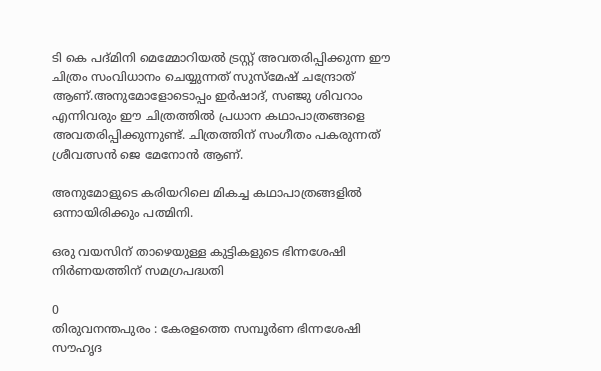ടി കെ പദ്മിനി മെമ്മോറിയൽ ട്രസ്റ്റ് അവതരിപ്പിക്കുന്ന ഈ ചിത്രം സംവിധാനം ചെയ്യുന്നത് സുസ്മേഷ് ചന്ദ്രോത് ആണ്.അനുമോളോടൊപ്പം ഇർഷാദ്, സഞ്ജു ശിവറാം എന്നിവരും ഈ ചിത്രത്തിൽ പ്രധാന കഥാപാത്രങ്ങളെ അവതരിപ്പിക്കുന്നുണ്ട്. ചിത്രത്തിന് സംഗീതം പകരുന്നത് ശ്രീവത്സൻ ജെ മേനോൻ ആണ്.

അനുമോളുടെ കരിയറിലെ മികച്ച കഥാപാത്രങ്ങളിൽ ഒന്നായിരിക്കും പത്മിനി.

ഒരു വയസിന് താഴെയുള്ള കുട്ടികളുടെ ഭിന്നശേഷി നിര്‍ണയത്തിന് സമഗ്രപദ്ധതി

0
തിരുവനന്തപുരം : കേരളത്തെ സമ്പൂര്‍ണ ഭിന്നശേഷി സൗഹൃദ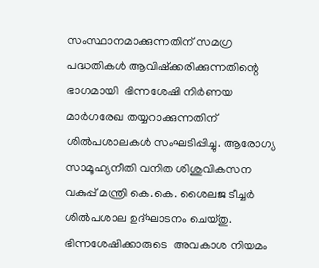സംസ്ഥാനമാക്കുന്നതിന് സമഗ്ര പദ്ധതികള്‍ ആവിഷ്‌ക്കരിക്കുന്നതിന്റെ ഭാഗമായി  ഭിന്നശേഷി നിര്‍ണയ മാര്‍ഗരേഖ തയ്യറാക്കുന്നതിന് ശില്‍പശാലകള്‍ സംഘടിപ്പിച്ചു. ആരോഗ്യ സാമൂഹ്യനീതി വനിത ശിശുവികസന വകുപ്പ് മന്ത്രി കെ.കെ. ശൈലജ ടീച്ചര്‍ ശില്‍പശാല ഉദ്ഘാടനം ചെയ്തു. ഭിന്നശേഷിക്കാരുടെ  അവകാശ നിയമം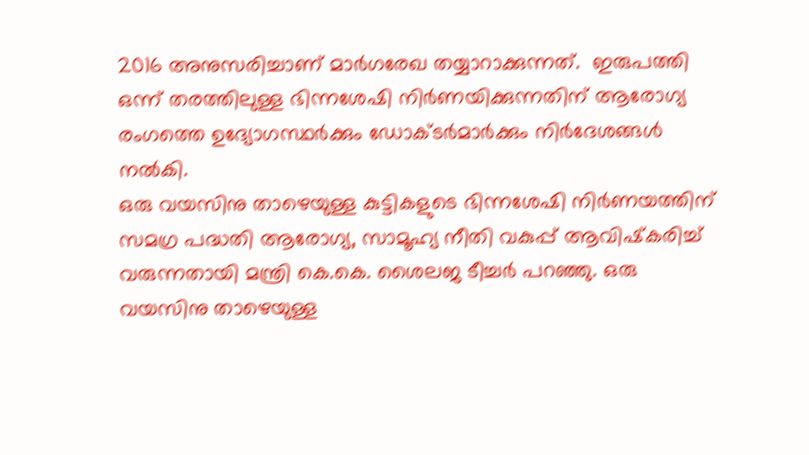2016 അനുസരിച്ചാണ് മാര്‍ഗരേഖ തയ്യാറാക്കുന്നത്.  ഇരുപത്തി ഒന്ന് തരത്തിലുള്ള ഭിന്നശേഷി നിര്‍ണയിക്കുന്നതിന് ആരോഗ്യ രംഗത്തെ ഉദ്യോഗസ്ഥര്‍ക്കും ഡോക്ടര്‍മാര്‍ക്കും നിര്‍ദേശങ്ങള്‍ നല്‍കി.
ഒരു വയസിനു താഴെയുള്ള കുട്ടികളുടെ ഭിന്നശേഷി നിര്‍ണയത്തിന് സമഗ്ര പദ്ധതി ആരോഗ്യ, സാമൂഹ്യ നീതി വകുപ്പ് ആവിഷ്‌കരിച്ച് വരുന്നതായി മന്ത്രി കെ.കെ. ശൈലജ ടീച്ചര്‍ പറഞ്ഞു. ഒരു വയസിനു താഴെയുള്ള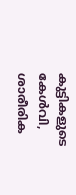കുട്ടികളുടെ കേള്‍വി, ശാരീരിക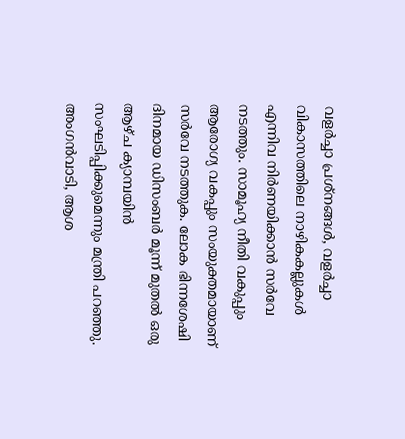വളര്‍ച്ചാ പ്രശ്‌നങ്ങള്‍, വളര്‍ച്ചാ വികാസത്തിലെ നാഴികകല്ലുകള്‍ എന്നിവ നിര്‍ണയിക്കാന്‍ സര്‍വേ നടത്തും. സാമൂഹ്യ നീതി വകുപ്പും ആരോഗ്യ വകപ്പും സംയുക്തമായാണ് സര്‍വേ നടത്തുക. ലോക ഭിന്നശേഷി ദിനമായ ഡിസംബര്‍ മൂന്ന് മുതല്‍ ഒരു ആഴ്ച ക്യാമ്പയിന്‍ സംഘടിപ്പിക്കുമെന്നും മന്ത്രി പറഞ്ഞു.
അംഗന്‍വാടി, ആശ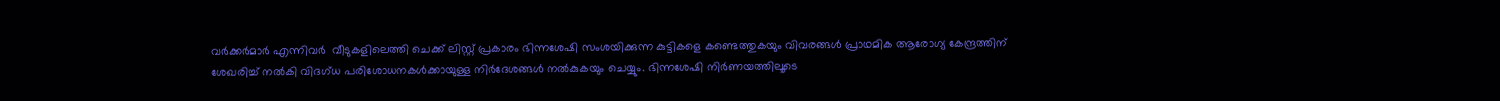വര്‍ക്കര്‍മാര്‍ എന്നിവര്‍  വീടുകളിലെത്തി ചെക്ക് ലിസ്റ്റ് പ്രകാരം ഭിന്നശേഷി സംശയിക്കുന്ന കുട്ടികളെ കണ്ടെത്തുകയും വിവരങ്ങള്‍ പ്രാഥമിക ആരോഗ്യ കേന്ദ്രത്തിന് ശേഖരിച്ച് നല്‍കി വിദഗ്ധ പരിശോധനകള്‍ക്കായുള്ള നിര്‍ദേശങ്ങള്‍ നല്‍കുകയും ചെയ്യും. ഭിന്നശേഷി നിര്‍ണയത്തിലൂടെ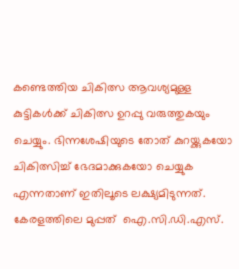കണ്ടെത്തിയ ചികിത്സ ആവശ്യമുള്ള കുട്ടികള്‍ക്ക് ചികിത്സ ഉറപ്പു വരുത്തുകയും ചെയ്യും. ഭിന്നശേഷിയുടെ തോത് കുറയ്ക്കുകയോ ചികിത്സിച്ച് ഭേദമാക്കുകയോ ചെയ്യുക എന്നതാണ് ഇതിലൂടെ ലക്ഷ്യമിടുന്നത്. കേരളത്തിലെ മുപ്പത്  ഐ.സി.ഡി.എസ്.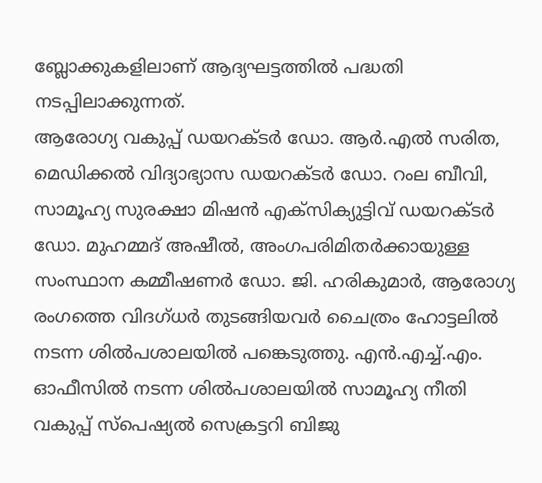ബ്ലോക്കുകളിലാണ് ആദ്യഘട്ടത്തില്‍ പദ്ധതി നടപ്പിലാക്കുന്നത്.
ആരോഗ്യ വകുപ്പ് ഡയറക്ടര്‍ ഡോ. ആര്‍.എല്‍ സരിത, മെഡിക്കല്‍ വിദ്യാഭ്യാസ ഡയറക്ടര്‍ ഡോ. റംല ബീവി, സാമൂഹ്യ സുരക്ഷാ മിഷന്‍ എക്‌സിക്യുട്ടിവ് ഡയറക്ടര്‍ ഡോ. മുഹമ്മദ് അഷീല്‍, അംഗപരിമിതര്‍ക്കായുള്ള സംസ്ഥാന കമ്മീഷണര്‍ ഡോ. ജി. ഹരികുമാര്‍, ആരോഗ്യ രംഗത്തെ വിദഗ്ധര്‍ തുടങ്ങിയവര്‍ ചൈത്രം ഹോട്ടലില്‍ നടന്ന ശില്‍പശാലയില്‍ പങ്കെടുത്തു. എന്‍.എച്ച്.എം. ഓഫീസില്‍ നടന്ന ശില്‍പശാലയില്‍ സാമൂഹ്യ നീതി വകുപ്പ് സ്‌പെഷ്യല്‍ സെക്രട്ടറി ബിജു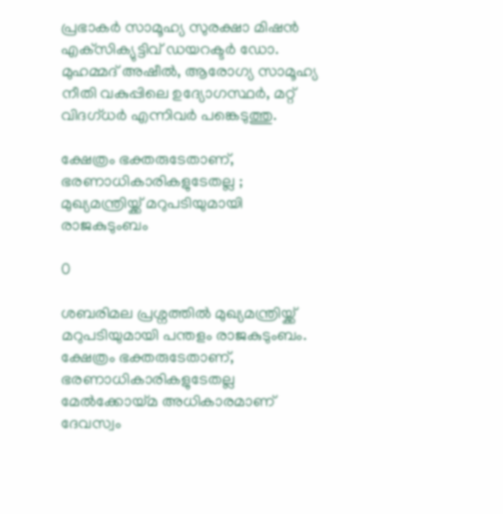പ്രഭാകര്‍ സാമൂഹ്യ സുരക്ഷാ മിഷന്‍ എക്‌സിക്യുട്ടിവ് ഡയറക്ടര്‍ ഡോ. മുഹമ്മദ് അഷീല്‍, ആരോഗ്യ സാമൂഹ്യ നീതി വകുപ്പിലെ ഉദ്യോഗസ്ഥര്‍, മറ്റ് വിദഗ്ധര്‍ എന്നിവര്‍ പങ്കെടുത്തു.

ക്ഷേത്രം ഭക്തരുടേതാണ്, ഭരണാധികാരികളുടേതല്ല ; മുഖ്യമന്ത്രിയ്ക്ക് മറുപടിയുമായി രാജകുടുംബം

0

ശബരിമല പ്രശ്നത്തിൽ മുഖ്യമന്ത്രിയ്ക്ക് മറുപടിയുമായി പന്തളം രാജകുടുംബം. ക്ഷേത്രം ഭക്തരുടേതാണ്, ഭരണാധികാരികളുടേതല്ല മേല്‍ക്കോയ്മ അധികാരമാണ് ദേവസ്വം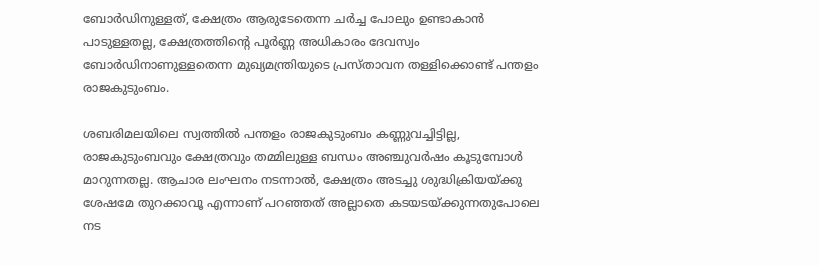ബോര്‍ഡിനുള്ളത്, ക്ഷേത്രം ആരുടേതെന്ന ചർച്ച പോലും ഉണ്ടാകാൻ പാടുള്ളതല്ല, ക്ഷേത്രത്തിന്റെ പൂര്‍ണ്ണ അധികാരം ദേവസ്വം ബോര്‍ഡിനാണുള്ളതെന്ന മുഖ്യമന്ത്രിയുടെ പ്രസ്താവന തള്ളിക്കൊണ്ട് പന്തളം രാജകുടുംബം.

ശബരിമലയിലെ സ്വത്തിൽ പന്തളം രാജകുടുംബം കണ്ണുവച്ചിട്ടില്ല, രാജകുടുംബവും ക്ഷേത്രവും തമ്മിലുള്ള ബന്ധം അഞ്ചുവർഷം കൂടുമ്പോൾ മാറുന്നതല്ല. ആചാര ലംഘനം നടന്നാൽ, ക്ഷേത്രം അടച്ചു ശുദ്ധിക്രിയയ്ക്കു ശേഷമേ തുറക്കാവൂ എന്നാണ് പറഞ്ഞത് അല്ലാതെ കടയടയ്ക്കുന്നതുപോലെ നട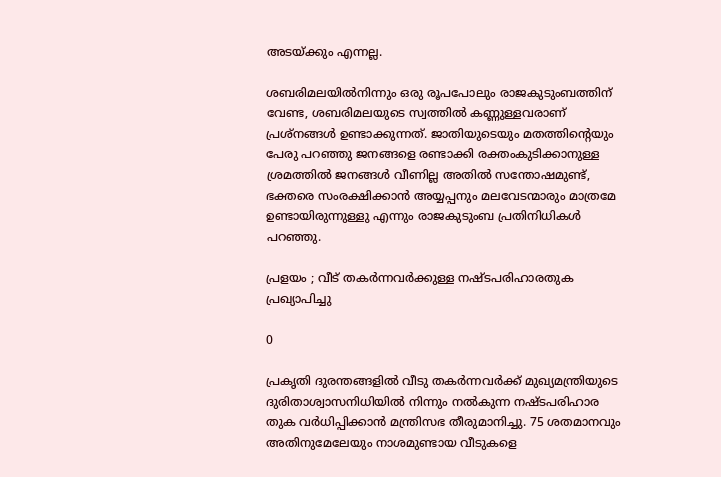അടയ്ക്കും എന്നല്ല.

ശബരിമലയിൽനിന്നും ഒരു രൂപപോലും രാജകുടുംബത്തിന് വേണ്ട, ശബരിമലയുടെ സ്വത്തിൽ കണ്ണുള്ളവരാണ് പ്രശ്നങ്ങൾ ഉണ്ടാക്കുന്നത്. ജാതിയുടെയും മതത്തിന്റെയും പേരു പറഞ്ഞു ജനങ്ങളെ രണ്ടാക്കി രക്തംകുടിക്കാനുള്ള ശ്രമത്തിൽ ജനങ്ങൾ വീണില്ല അതിൽ സന്തോഷമുണ്ട്, ഭക്തരെ സംരക്ഷിക്കാൻ അയ്യപ്പനും മലവേടന്മാരും മാത്രമേ ഉണ്ടായിരുന്നുള്ളു എന്നും രാജകുടുംബ പ്രതിനിധികൾ പറഞ്ഞു.

പ്രളയം ; വീട് തകർന്നവർക്കുള്ള നഷ്ടപരിഹാരതുക പ്രഖ്യാപിച്ചു

0

പ്രകൃതി ദുരന്തങ്ങളില്‍ വീടു തകര്‍ന്നവര്‍ക്ക് മുഖ്യമന്ത്രിയുടെ ദുരിതാശ്വാസനിധിയില്‍ നിന്നും നല്‍കുന്ന നഷ്ടപരിഹാര തുക വര്‍ധിപ്പിക്കാന്‍ മന്ത്രിസഭ തീരുമാനിച്ചു. 75 ശതമാനവും അതിനുമേലേയും നാശമുണ്ടായ വീടുകളെ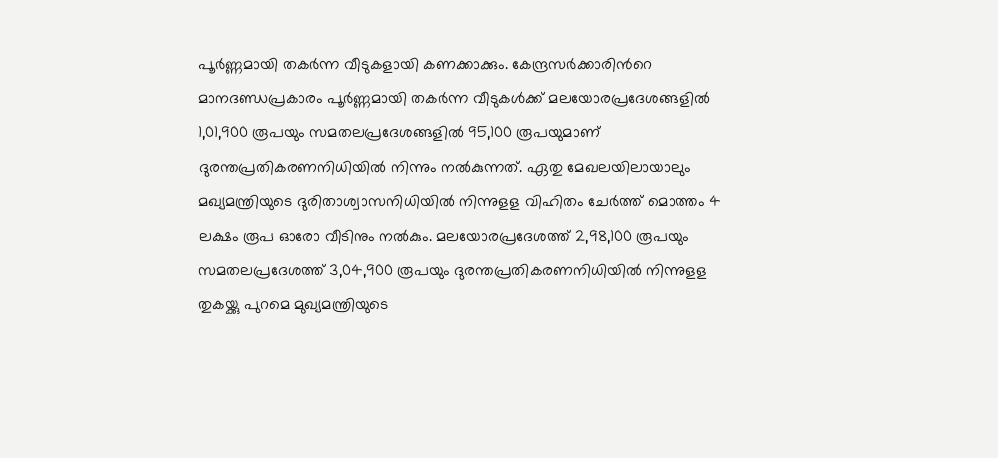പൂര്‍ണ്ണമായി തകര്‍ന്ന വീടുകളായി കണക്കാക്കും. കേന്ദ്രസര്‍ക്കാരിന്‍റെ മാനദണ്ഡപ്രകാരം പൂര്‍ണ്ണമായി തകര്‍ന്ന വീടുകള്‍ക്ക് മലയോരപ്രദേശങ്ങളില്‍ 1,01,900 രൂപയും സമതലപ്രദേശങ്ങളില്‍ 95,100 രൂപയുമാണ് ദുരന്തപ്രതികരണനിധിയില്‍ നിന്നും നല്‍കുന്നത്. ഏതു മേഖലയിലായാലും മഖ്യമന്ത്രിയുടെ ദുരിതാശ്വാസനിധിയില്‍ നിന്നുളള വിഹിതം ചേര്‍ത്ത് മൊത്തം 4 ലക്ഷം രൂപ ഓരോ വീടിനും നല്‍കും. മലയോരപ്രദേശത്ത് 2,98,100 രൂപയും സമതലപ്രദേശത്ത് 3,04,900 രൂപയും ദുരന്തപ്രതികരണനിധിയില്‍ നിന്നുളള തുകയ്ക്കു പുറമെ മുഖ്യമന്ത്രിയുടെ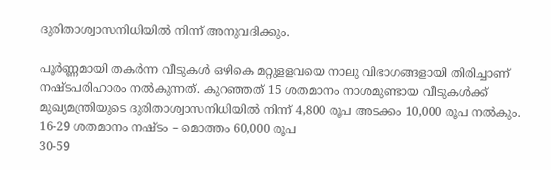ദുരിതാശ്വാസനിധിയില്‍ നിന്ന് അനുവദിക്കും.

പൂര്‍ണ്ണമായി തകര്‍ന്ന വീടുകള്‍ ഒഴികെ മറ്റുളളവയെ നാലു വിഭാഗങ്ങളായി തിരിച്ചാണ് നഷ്ടപരിഹാരം നല്‍കുന്നത്. കുറഞ്ഞത് 15 ശതമാനം നാശമുണ്ടായ വീടുകള്‍ക്ക് മുഖ്യമന്ത്രിയുടെ ദുരിതാശ്വാസനിധിയില്‍ നിന്ന് 4,800 രൂപ അടക്കം 10,000 രൂപ നല്‍കും.
16-29 ശതമാനം നഷ്ടം – മൊത്തം 60,000 രൂപ
30-59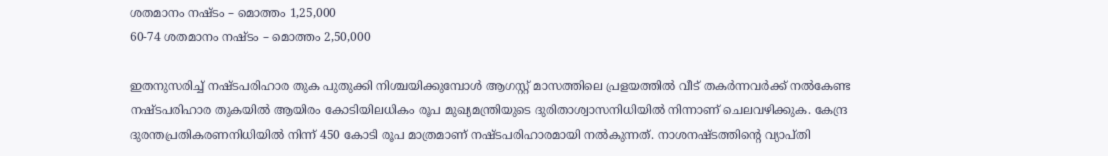ശതമാനം നഷ്ടം – മൊത്തം 1,25,000
60-74 ശതമാനം നഷ്ടം – മൊത്തം 2,50,000

ഇതനുസരിച്ച് നഷ്ടപരിഹാര തുക പുതുക്കി നിശ്ചയിക്കുമ്പോള്‍ ആഗസ്റ്റ് മാസത്തിലെ പ്രളയത്തില്‍ വീട് തകര്‍ന്നവര്‍ക്ക് നല്‍കേണ്ട നഷ്ടപരിഹാര തുകയില്‍ ആയിരം കോടിയിലധികം രൂപ മുഖ്യമന്ത്രിയുടെ ദുരിതാശ്വാസനിധിയില്‍ നിന്നാണ് ചെലവഴിക്കുക. കേന്ദ്ര ദുരന്തപ്രതികരണനിധിയില്‍ നിന്ന് 450 കോടി രൂപ മാത്രമാണ് നഷ്ടപരിഹാരമായി നല്‍കുന്നത്. നാശനഷ്ടത്തിന്‍റെ വ്യാപ്തി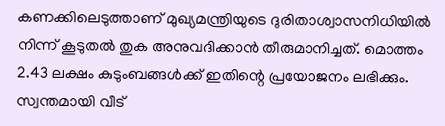കണക്കിലെടുത്താണ് മുഖ്യമന്ത്രിയുടെ ദുരിതാശ്വാസനിധിയില്‍ നിന്ന് കൂടുതല്‍ തുക അനുവദിക്കാന്‍ തീരുമാനിച്ചത്. മൊത്തം 2.43 ലക്ഷം കുടുംബങ്ങള്‍ക്ക് ഇതിന്റെ പ്രയോജനം ലഭിക്കും. സ്വന്തമായി വീട്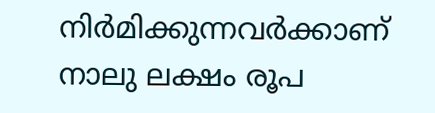നിര്‍മിക്കുന്നവര്‍ക്കാണ് നാലു ലക്ഷം രൂപ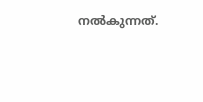നല്‍കുന്നത്.